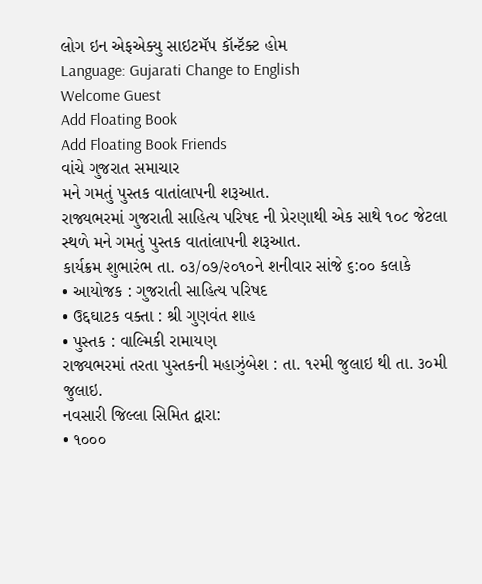લોગ ઇન એફએક્યુ સાઇટમૅપ કૉન્ટૅક્ટ હોમ
Language: Gujarati Change to English
Welcome Guest
Add Floating Book
Add Floating Book Friends
વાંચે ગુજરાત સમાચાર
મને ગમતું પુસ્તક વાતાંલાપની શરૂઆત.
રાજ્યભરમાં ગુજરાતી સાહિત્ય પરિષદ ની પ્રેરણાથી એક સાથે ૧૦૮ જેટલા સ્થળે મને ગમતું પુસ્તક વાતાંલાપની શરૂઆત.
કાર્યક્રમ શુભારંભ તા. ૦૩/૦૭/૨૦૧૦ને શનીવાર સાંજે ૬:૦૦ કલાકે
• આયોજક : ગુજરાતી સાહિત્ય પરિષદ
• ઉદ્દઘાટક વક્તા : શ્રી ગુણવંત શાહ
• પુસ્તક : વાલ્મિકી રામાયણ
રાજ્યભરમાં તરતા પુસ્તકની મહાઝુંબેશ : તા. ૧૨મી જુલાઇ થી તા. ૩૦મી જુલાઇ.
નવસારી જિલ્લા સિમિત દ્વારા:
• ૧૦૦૦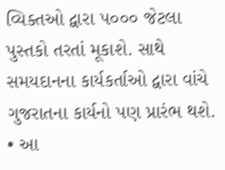વ્યિક્તઓ દ્વારા ૫૦૦૦ જેટલા પુસ્તકો તરતાં મૂકાશે. સાથે સમયદાનના કાર્યકર્તાઓ દ્વારા વાંચે ગુજરાતના કાર્યનો પણ પ્રારંભ થશે.
• આ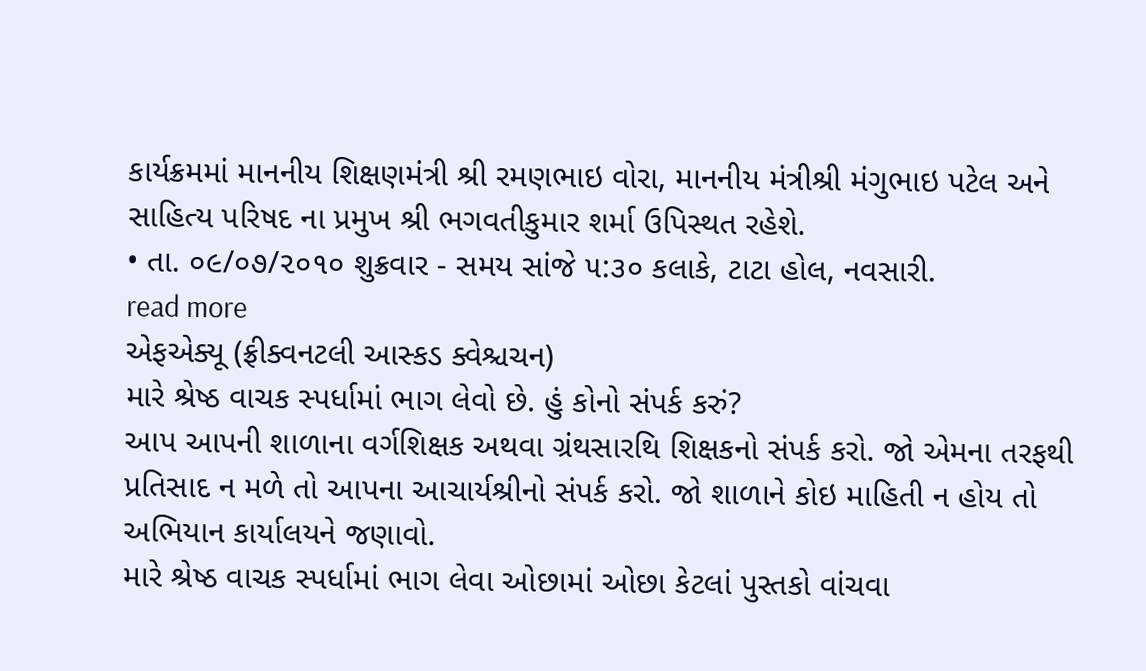કાર્યક્રમમાં માનનીય શિક્ષણમંત્રી શ્રી રમણભાઇ વોરા, માનનીય મંત્રીશ્રી મંગુભાઇ પટેલ અને સાહિત્ય પરિષદ ના પ્રમુખ શ્રી ભગવતીકુમાર શર્મા ઉપિસ્થત રહેશે.
• તા. ૦૯/૦૭/૨૦૧૦ શુક્રવાર - સમય સાંજે ૫:૩૦ કલાકે, ટાટા હોલ, નવસારી.
read more
એફએક્યૂ (ફ્રીક્વનટલી આસ્કડ ક્વેશ્ચચન)
મારે શ્રેષ્ઠ વાચક સ્પર્ધામાં ભાગ લેવો છે. હું કોનો સંપર્ક કરું?
આપ આપની શાળાના વર્ગશિક્ષક અથવા ગ્રંથસારથિ શિક્ષકનો સંપર્ક કરો. જો એમના તરફથી પ્રતિસાદ ન મળે તો આપના આચાર્યશ્રીનો સંપર્ક કરો. જો શાળાને કોઇ માહિતી ન હોય તો અભિયાન કાર્યાલયને જણાવો.
મારે શ્રેષ્ઠ વાચક સ્પર્ધામાં ભાગ લેવા ઓછામાં ઓછા કેટલાં પુસ્તકો વાંચવા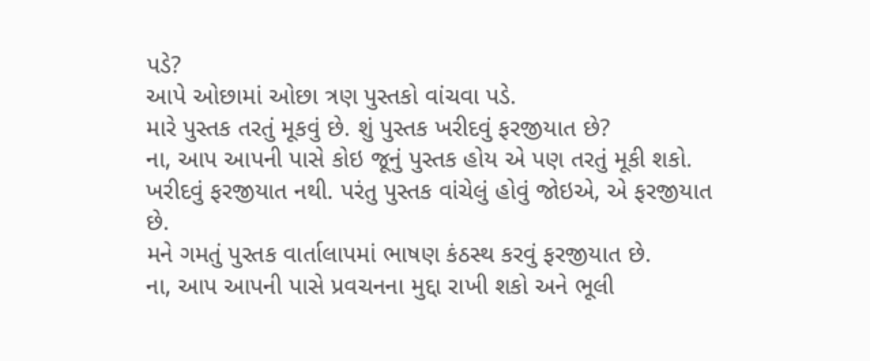પડે?
આપે ઓછામાં ઓછા ત્રણ પુસ્તકો વાંચવા પડે.
મારે પુસ્તક તરતું મૂકવું છે. શું પુસ્તક ખરીદવું ફરજીયાત છે?
ના, આપ આપની પાસે કોઇ જૂનું પુસ્તક હોય એ પણ તરતું મૂકી શકો. ખરીદવું ફરજીયાત નથી. પરંતુ પુસ્તક વાંચેલું હોવું જોઇએ, એ ફરજીયાત છે.
મને ગમતું પુસ્તક વાર્તાલાપમાં ભાષણ કંઠસ્થ કરવું ફરજીયાત છે.
ના, આપ આપની પાસે પ્રવચનના મુદ્દા રાખી શકો અને ભૂલી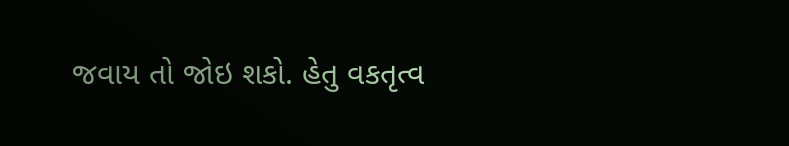જવાય તો જોઇ શકો. હેતુ વકતૃત્વ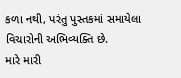કળા નથી, પરંતુ પુસ્તકમાં સમાયેલા વિચારોની અભિવ્યક્તિ છે.
મારે મારી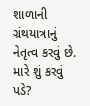શાળાની ગ્રંથયાત્રાનું નેતૃત્વ કરવું છે. મારે શું કરવું પડે?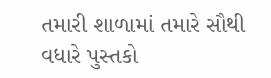તમારી શાળામાં તમારે સૌથી વધારે પુસ્તકો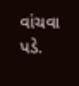વાંચવા પડે.